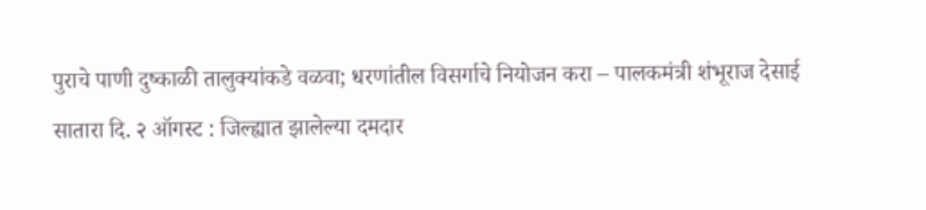पुराचे पाणी दुष्काळी तालुक्यांकडे वळवा; धरणांतील विसर्गाचे नियोजन करा – पालकमंत्री शंभूराज देसाई
सातारा दि. २ ऑगस्ट : जिल्ह्यात झालेल्या दमदार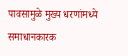पावसामुळे मुख्य धरणांमध्ये समाधानकारक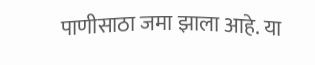पाणीसाठा जमा झाला आहे. या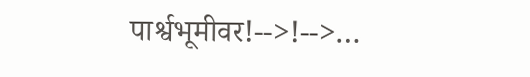पार्श्वभूमीवर!-->!-->…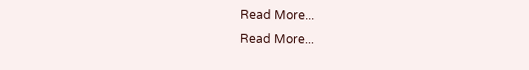Read More...
Read More...